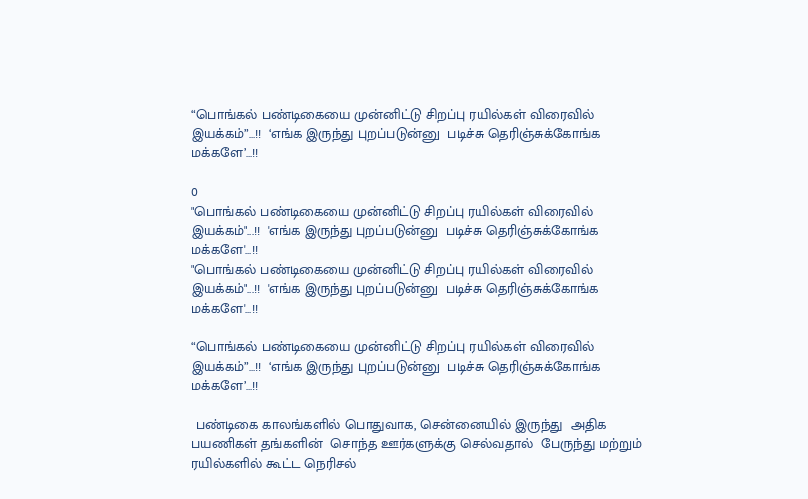“பொங்கல் பண்டிகையை முன்னிட்டு சிறப்பு ரயில்கள் விரைவில் இயக்கம்”…!!  ‘எங்க இருந்து புறப்படுன்னு  படிச்சு தெரிஞ்சுக்கோங்க மக்களே’…!!

0
"பொங்கல் பண்டிகையை முன்னிட்டு சிறப்பு ரயில்கள் விரைவில் இயக்கம்"...!!  'எங்க இருந்து புறப்படுன்னு  படிச்சு தெரிஞ்சுக்கோங்க மக்களே'...!!
"பொங்கல் பண்டிகையை முன்னிட்டு சிறப்பு ரயில்கள் விரைவில் இயக்கம்"...!!  'எங்க இருந்து புறப்படுன்னு  படிச்சு தெரிஞ்சுக்கோங்க மக்களே'...!!

“பொங்கல் பண்டிகையை முன்னிட்டு சிறப்பு ரயில்கள் விரைவில் இயக்கம்”…!!  ‘எங்க இருந்து புறப்படுன்னு  படிச்சு தெரிஞ்சுக்கோங்க மக்களே’…!!

 பண்டிகை காலங்களில் பொதுவாக, சென்னையில் இருந்து  அதிக பயணிகள் தங்களின்  சொந்த ஊர்களுக்கு செல்வதால்  பேருந்து மற்றும் ரயில்களில் கூட்ட நெரிசல்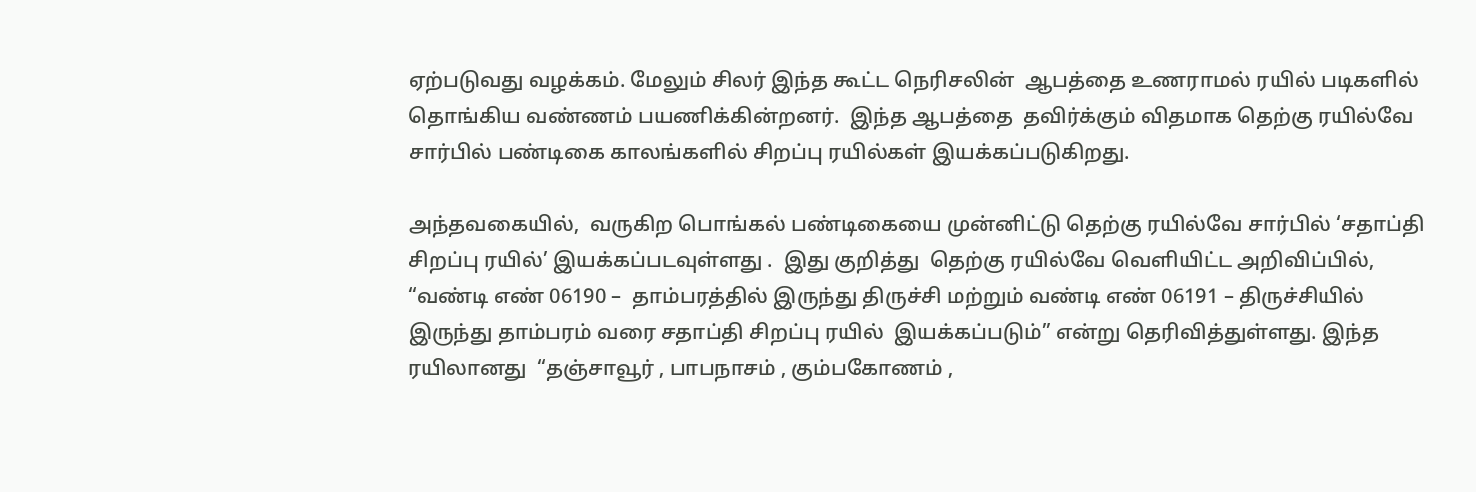ஏற்படுவது வழக்கம். மேலும் சிலர் இந்த கூட்ட நெரிசலின்  ஆபத்தை உணராமல் ரயில் படிகளில் தொங்கிய வண்ணம் பயணிக்கின்றனர்.  இந்த ஆபத்தை  தவிர்க்கும் விதமாக தெற்கு ரயில்வே சார்பில் பண்டிகை காலங்களில் சிறப்பு ரயில்கள் இயக்கப்படுகிறது.

அந்தவகையில்,  வருகிற பொங்கல் பண்டிகையை முன்னிட்டு தெற்கு ரயில்வே சார்பில் ‘சதாப்தி சிறப்பு ரயில்’ இயக்கப்படவுள்ளது .  இது குறித்து  தெற்கு ரயில்வே வெளியிட்ட அறிவிப்பில், “வண்டி எண் 06190 –  தாம்பரத்தில் இருந்து திருச்சி மற்றும் வண்டி எண் 06191 – திருச்சியில் இருந்து தாம்பரம் வரை சதாப்தி சிறப்பு ரயில்  இயக்கப்படும்” என்று தெரிவித்துள்ளது. இந்த ரயிலானது  “தஞ்சாவூர் , பாபநாசம் , கும்பகோணம் ,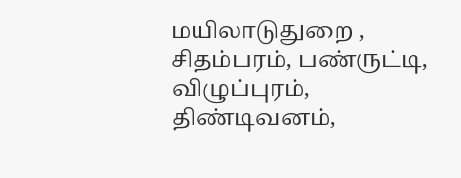மயிலாடுதுறை , சிதம்பரம், பண்ருட்டி, விழுப்புரம், திண்டிவனம்,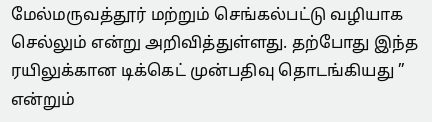மேல்மருவத்தூர் மற்றும் செங்கல்பட்டு வழியாக செல்லும் என்று அறிவித்துள்ளது. தற்போது இந்த ரயிலுக்கான டிக்கெட் முன்பதிவு தொடங்கியது ” என்றும்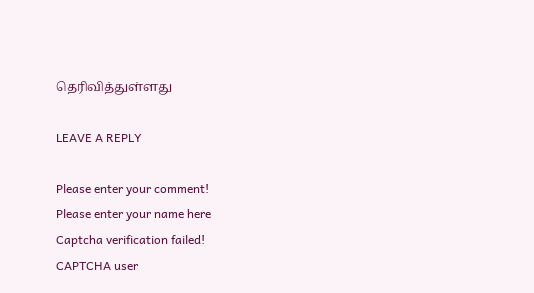தெரிவித்துள்ளது

LEAVE A REPLY

Please enter your comment!
Please enter your name here
Captcha verification failed!
CAPTCHA user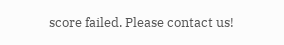score failed. Please contact us!